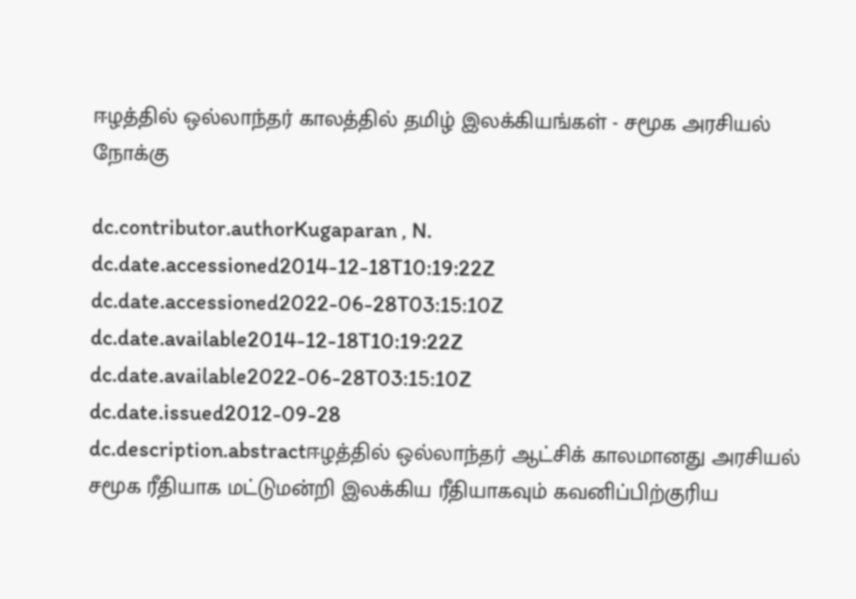ஈழத்தில் ஒல்லாந்தர் காலத்தில் தமிழ் இலக்கியங்கள் - சமூக அரசியல் நோக்கு

dc.contributor.authorKugaparan , N.
dc.date.accessioned2014-12-18T10:19:22Z
dc.date.accessioned2022-06-28T03:15:10Z
dc.date.available2014-12-18T10:19:22Z
dc.date.available2022-06-28T03:15:10Z
dc.date.issued2012-09-28
dc.description.abstractஈழத்தில் ஒல்லாந்தர் ஆட்சிக் காலமானது அரசியல் சமூக ரீதியாக மட்டுமன்றி இலக்கிய ரீதியாகவும் கவனிப்பிற்குரிய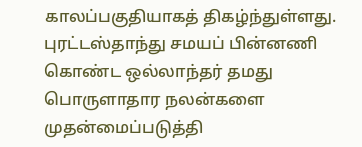காலப்பகுதியாகத் திகழ்ந்துள்ளது. புரட்டஸ்தாந்து சமயப் பின்னணி கொண்ட ஒல்லாந்தர் தமது பொருளாதார நலன்களை முதன்மைப்படுத்தி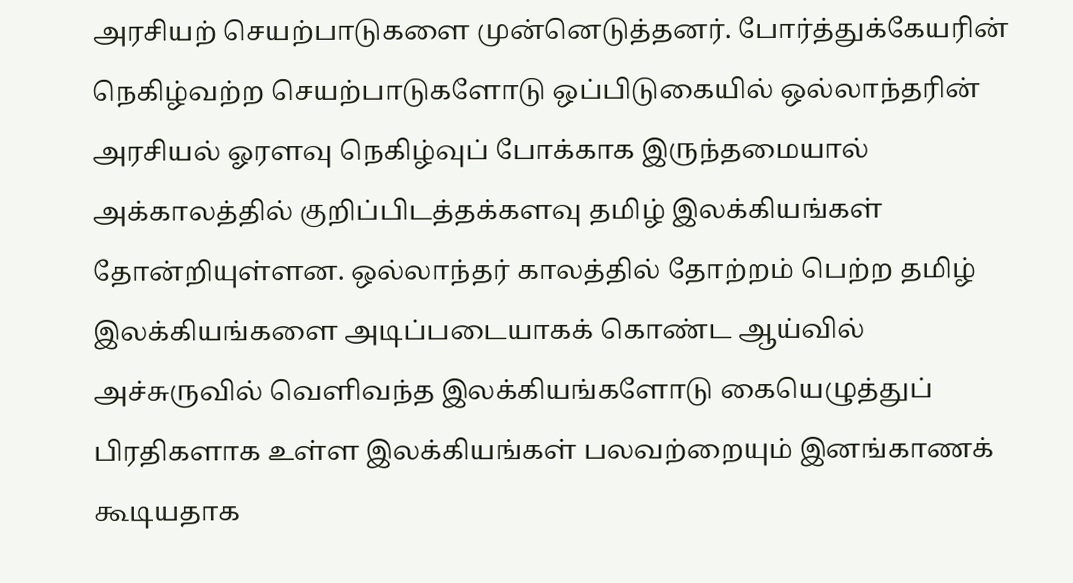அரசியற் செயற்பாடுகளை முன்னெடுத்தனர். போர்த்துக்கேயரின் நெகிழ்வற்ற செயற்பாடுகளோடு ஒப்பிடுகையில் ஒல்லாந்தரின் அரசியல் ஓரளவு நெகிழ்வுப் போக்காக இருந்தமையால் அக்காலத்தில் குறிப்பிடத்தக்களவு தமிழ் இலக்கியங்கள் தோன்றியுள்ளன. ஒல்லாந்தர் காலத்தில் தோற்றம் பெற்ற தமிழ் இலக்கியங்களை அடிப்படையாகக் கொண்ட ஆய்வில் அச்சுருவில் வெளிவந்த இலக்கியங்களோடு கையெழுத்துப் பிரதிகளாக உள்ள இலக்கியங்கள் பலவற்றையும் இனங்காணக் கூடியதாக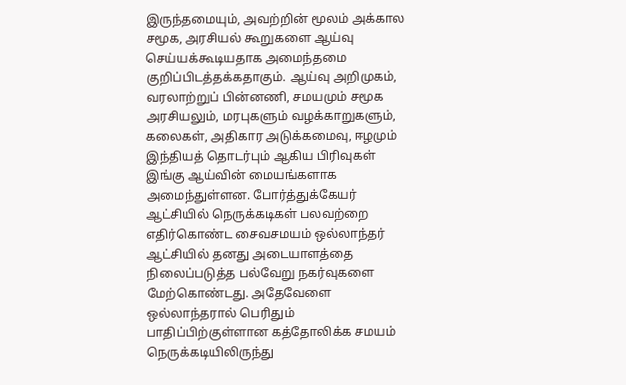இருந்தமையும், அவற்றின் மூலம் அக்கால சமூக, அரசியல் கூறுகளை ஆய்வு செய்யக்கூடியதாக அமைந்தமை குறிப்பிடத்தக்கதாகும். ஆய்வு அறிமுகம், வரலாற்றுப் பின்னணி, சமயமும் சமூக அரசியலும், மரபுகளும் வழக்காறுகளும், கலைகள், அதிகார அடுக்கமைவு, ஈழமும் இந்தியத் தொடர்பும் ஆகிய பிரிவுகள் இங்கு ஆய்வின் மையங்களாக அமைந்துள்ளன. போர்த்துக்கேயர் ஆட்சியில் நெருக்கடிகள் பலவற்றை எதிர்கொண்ட சைவசமயம் ஒல்லாந்தர் ஆட்சியில் தனது அடையாளத்தை நிலைப்படுத்த பல்வேறு நகர்வுகளை மேற்கொண்டது. அதேவேளை ஒல்லாந்தரால் பெரிதும் பாதிப்பிற்குள்ளான கத்தோலிக்க சமயம் நெருக்கடியிலிருந்து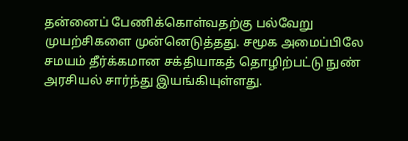தன்னைப் பேணிக்கொள்வதற்கு பல்வேறு முயற்சிகளை முன்னெடுத்தது. சமூக அமைப்பிலே சமயம் தீர்க்கமான சக்தியாகத் தொழிற்பட்டு நுண் அரசியல் சார்ந்து இயங்கியுள்ளது.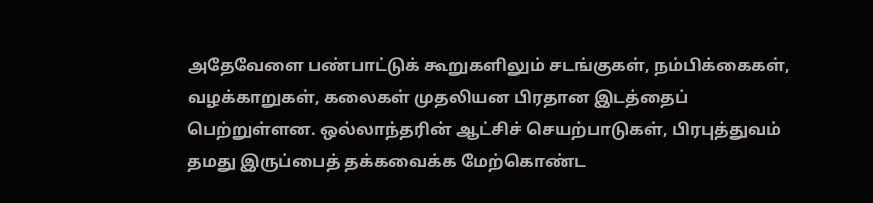அதேவேளை பண்பாட்டுக் கூறுகளிலும் சடங்குகள், நம்பிக்கைகள், வழக்காறுகள், கலைகள் முதலியன பிரதான இடத்தைப் பெற்றுள்ளன. ஒல்லாந்தரின் ஆட்சிச் செயற்பாடுகள், பிரபுத்துவம் தமது இருப்பைத் தக்கவைக்க மேற்கொண்ட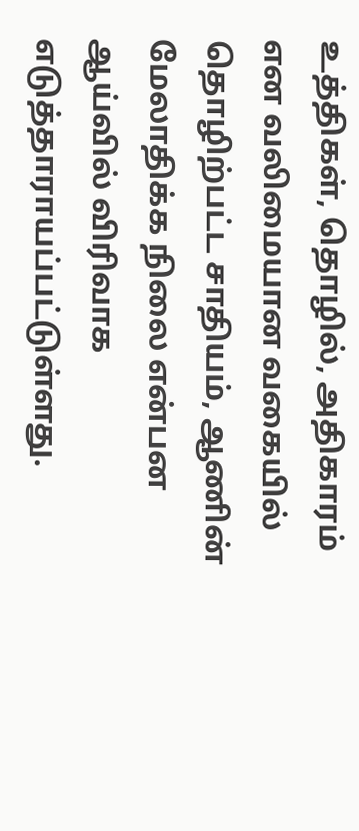உத்திகள், தொழில், அதிகாரம் என வலிமையான வகையில் தொழிற்பட்ட சாதியம், ஆணின் மேலாதிக்க நிலை என்பன ஆய்வில் விரிவாக எடுத்தாராயப்பட்டுள்ளது.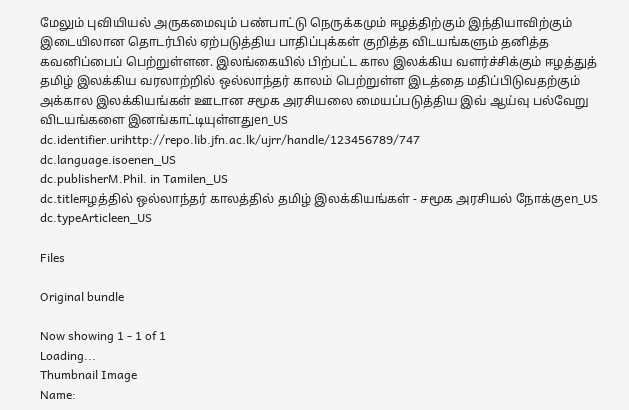மேலும் புவியியல் அருகமைவும் பண்பாட்டு நெருக்கமும் ஈழத்திற்கும் இந்தியாவிற்கும் இடையிலான தொடர்பில் ஏற்படுத்திய பாதிப்புக்கள் குறித்த விடயங்களும் தனித்த கவனிப்பைப் பெற்றுள்ளன. இலங்கையில் பிற்பட்ட கால இலக்கிய வளர்ச்சிக்கும் ஈழத்துத் தமிழ் இலக்கிய வரலாற்றில் ஒல்லாந்தர் காலம் பெற்றுள்ள இடத்தை மதிப்பிடுவதற்கும் அக்கால இலக்கியங்கள் ஊடான சமூக அரசியலை மையப்படுத்திய இவ் ஆய்வு பல்வேறு விடயங்களை இனங்காட்டியுள்ளதுen_US
dc.identifier.urihttp://repo.lib.jfn.ac.lk/ujrr/handle/123456789/747
dc.language.isoenen_US
dc.publisherM.Phil. in Tamilen_US
dc.titleஈழத்தில் ஒல்லாந்தர் காலத்தில் தமிழ் இலக்கியங்கள் - சமூக அரசியல் நோக்குen_US
dc.typeArticleen_US

Files

Original bundle

Now showing 1 - 1 of 1
Loading...
Thumbnail Image
Name: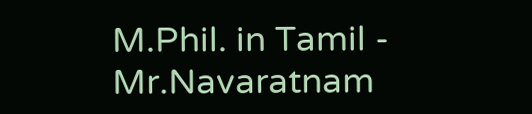M.Phil. in Tamil - Mr.Navaratnam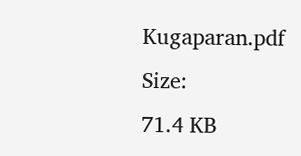Kugaparan.pdf
Size:
71.4 KB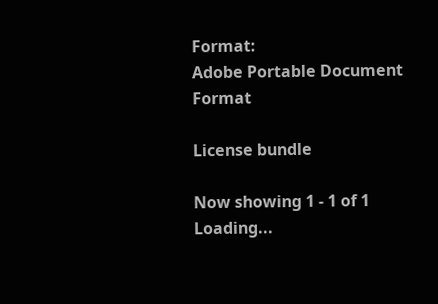Format:
Adobe Portable Document Format

License bundle

Now showing 1 - 1 of 1
Loading...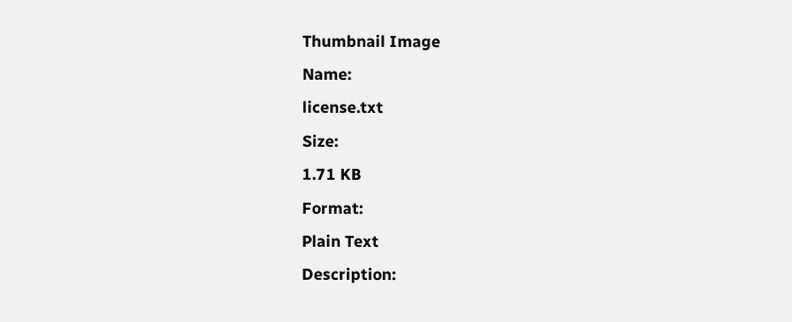Thumbnail Image
Name:
license.txt
Size:
1.71 KB
Format:
Plain Text
Description: